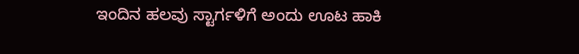ಇಂದಿನ ಹಲವು ಸ್ಟಾರ್ಗಳಿಗೆ ಅಂದು ಊಟ ಹಾಕಿ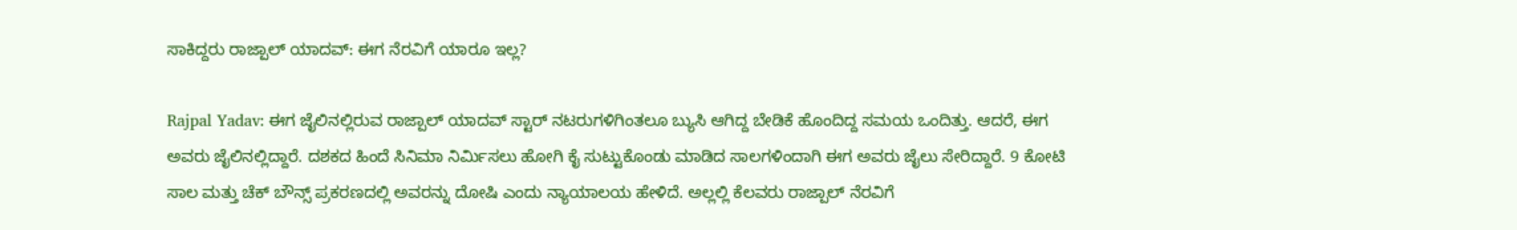ಸಾಕಿದ್ದರು ರಾಜ್ಪಾಲ್ ಯಾದವ್: ಈಗ ನೆರವಿಗೆ ಯಾರೂ ಇಲ್ಲ?

Rajpal Yadav: ಈಗ ಜೈಲಿನಲ್ಲಿರುವ ರಾಜ್ಪಾಲ್ ಯಾದವ್ ಸ್ಟಾರ್ ನಟರುಗಳಿಗಿಂತಲೂ ಬ್ಯುಸಿ ಆಗಿದ್ದ ಬೇಡಿಕೆ ಹೊಂದಿದ್ದ ಸಮಯ ಒಂದಿತ್ತು. ಆದರೆ, ಈಗ ಅವರು ಜೈಲಿನಲ್ಲಿದ್ದಾರೆ. ದಶಕದ ಹಿಂದೆ ಸಿನಿಮಾ ನಿರ್ಮಿಸಲು ಹೋಗಿ ಕೈ ಸುಟ್ಟುಕೊಂಡು ಮಾಡಿದ ಸಾಲಗಳಿಂದಾಗಿ ಈಗ ಅವರು ಜೈಲು ಸೇರಿದ್ದಾರೆ. 9 ಕೋಟಿ ಸಾಲ ಮತ್ತು ಚೆಕ್ ಬೌನ್ಸ್ ಪ್ರಕರಣದಲ್ಲಿ ಅವರನ್ನು ದೋಷಿ ಎಂದು ನ್ಯಾಯಾಲಯ ಹೇಳಿದೆ. ಅಲ್ಲಲ್ಲಿ ಕೆಲವರು ರಾಜ್ಪಾಲ್ ನೆರವಿಗೆ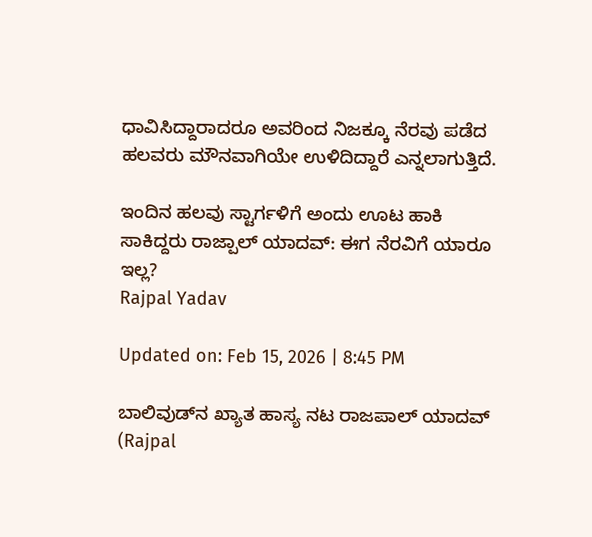ಧಾವಿಸಿದ್ದಾರಾದರೂ ಅವರಿಂದ ನಿಜಕ್ಕೂ ನೆರವು ಪಡೆದ ಹಲವರು ಮೌನವಾಗಿಯೇ ಉಳಿದಿದ್ದಾರೆ ಎನ್ನಲಾಗುತ್ತಿದೆ.

ಇಂದಿನ ಹಲವು ಸ್ಟಾರ್ಗಳಿಗೆ ಅಂದು ಊಟ ಹಾಕಿ ಸಾಕಿದ್ದರು ರಾಜ್ಪಾಲ್ ಯಾದವ್: ಈಗ ನೆರವಿಗೆ ಯಾರೂ ಇಲ್ಲ?
Rajpal Yadav

Updated on: Feb 15, 2026 | 8:45 PM

ಬಾಲಿವುಡ್‌ನ ಖ್ಯಾತ ಹಾಸ್ಯ ನಟ ರಾಜಪಾಲ್ ಯಾದವ್ (Rajpal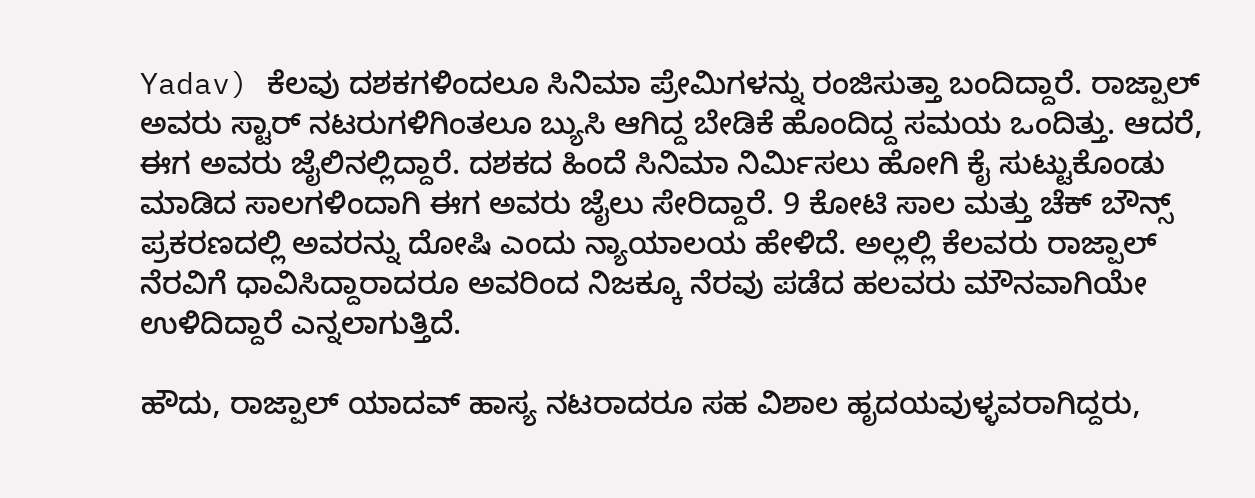Yadav) ಕೆಲವು ದಶಕಗಳಿಂದಲೂ ಸಿನಿಮಾ ಪ್ರೇಮಿಗಳನ್ನು ರಂಜಿಸುತ್ತಾ ಬಂದಿದ್ದಾರೆ. ರಾಜ್ಪಾಲ್ ಅವರು ಸ್ಟಾರ್ ನಟರುಗಳಿಗಿಂತಲೂ ಬ್ಯುಸಿ ಆಗಿದ್ದ ಬೇಡಿಕೆ ಹೊಂದಿದ್ದ ಸಮಯ ಒಂದಿತ್ತು. ಆದರೆ, ಈಗ ಅವರು ಜೈಲಿನಲ್ಲಿದ್ದಾರೆ. ದಶಕದ ಹಿಂದೆ ಸಿನಿಮಾ ನಿರ್ಮಿಸಲು ಹೋಗಿ ಕೈ ಸುಟ್ಟುಕೊಂಡು ಮಾಡಿದ ಸಾಲಗಳಿಂದಾಗಿ ಈಗ ಅವರು ಜೈಲು ಸೇರಿದ್ದಾರೆ. 9 ಕೋಟಿ ಸಾಲ ಮತ್ತು ಚೆಕ್ ಬೌನ್ಸ್ ಪ್ರಕರಣದಲ್ಲಿ ಅವರನ್ನು ದೋಷಿ ಎಂದು ನ್ಯಾಯಾಲಯ ಹೇಳಿದೆ. ಅಲ್ಲಲ್ಲಿ ಕೆಲವರು ರಾಜ್ಪಾಲ್ ನೆರವಿಗೆ ಧಾವಿಸಿದ್ದಾರಾದರೂ ಅವರಿಂದ ನಿಜಕ್ಕೂ ನೆರವು ಪಡೆದ ಹಲವರು ಮೌನವಾಗಿಯೇ ಉಳಿದಿದ್ದಾರೆ ಎನ್ನಲಾಗುತ್ತಿದೆ.

ಹೌದು, ರಾಜ್ಪಾಲ್ ಯಾದವ್ ಹಾಸ್ಯ ನಟರಾದರೂ ಸಹ ವಿಶಾಲ ಹೃದಯವುಳ್ಳವರಾಗಿದ್ದರು,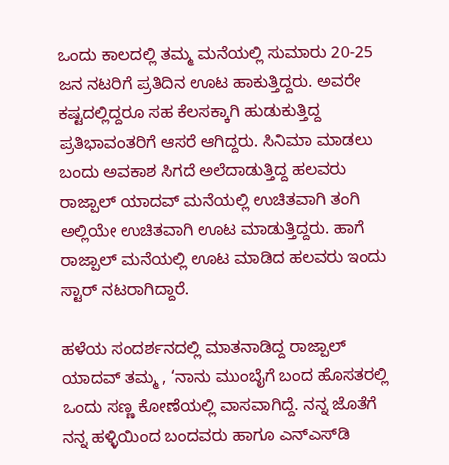ಒಂದು ಕಾಲದಲ್ಲಿ ತಮ್ಮ ಮನೆಯಲ್ಲಿ ಸುಮಾರು 20-25 ಜನ ನಟರಿಗೆ ಪ್ರತಿದಿನ ಊಟ ಹಾಕುತ್ತಿದ್ದರು. ಅವರೇ ಕಷ್ಟದಲ್ಲಿದ್ದರೂ ಸಹ ಕೆಲಸಕ್ಕಾಗಿ ಹುಡುಕುತ್ತಿದ್ದ ಪ್ರತಿಭಾವಂತರಿಗೆ ಆಸರೆ ಆಗಿದ್ದರು. ಸಿನಿಮಾ ಮಾಡಲು ಬಂದು ಅವಕಾಶ ಸಿಗದೆ ಅಲೆದಾಡುತ್ತಿದ್ದ ಹಲವರು ರಾಜ್ಪಾಲ್ ಯಾದವ್ ಮನೆಯಲ್ಲಿ ಉಚಿತವಾಗಿ ತಂಗಿ ಅಲ್ಲಿಯೇ ಉಚಿತವಾಗಿ ಊಟ ಮಾಡುತ್ತಿದ್ದರು. ಹಾಗೆ ರಾಜ್ಪಾಲ್ ಮನೆಯಲ್ಲಿ ಊಟ ಮಾಡಿದ ಹಲವರು ಇಂದು ಸ್ಟಾರ್ ನಟರಾಗಿದ್ದಾರೆ.

ಹಳೆಯ ಸಂದರ್ಶನದಲ್ಲಿ ಮಾತನಾಡಿದ್ದ ರಾಜ್ಪಾಲ್ ಯಾದವ್ ತಮ್ಮ , ‘ನಾನು ಮುಂಬೈಗೆ ಬಂದ ಹೊಸತರಲ್ಲಿ ಒಂದು ಸಣ್ಣ ಕೋಣೆಯಲ್ಲಿ ವಾಸವಾಗಿದ್ದೆ. ನನ್ನ ಜೊತೆಗೆ ನನ್ನ ಹಳ್ಳಿಯಿಂದ ಬಂದವರು ಹಾಗೂ ಎನ್‌ಎಸ್‌ಡಿ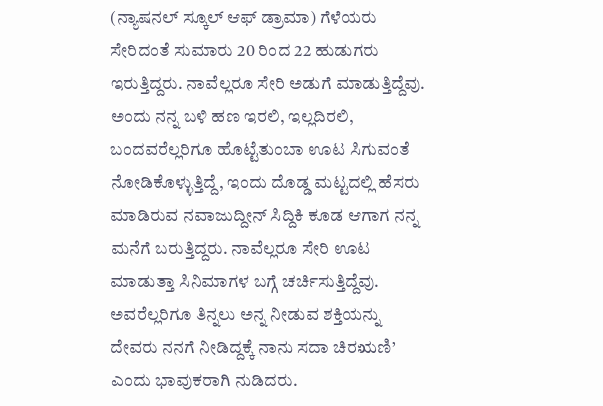(ನ್ಯಾಷನಲ್ ಸ್ಕೂಲ್ ಆಫ್ ಡ್ರಾಮಾ) ಗೆಳೆಯರು ಸೇರಿದಂತೆ ಸುಮಾರು 20 ರಿಂದ 22 ಹುಡುಗರು ಇರುತ್ತಿದ್ದರು. ನಾವೆಲ್ಲರೂ ಸೇರಿ ಅಡುಗೆ ಮಾಡುತ್ತಿದ್ದೆವು. ಅಂದು ನನ್ನ ಬಳಿ ಹಣ ಇರಲಿ, ಇಲ್ಲದಿರಲಿ, ಬಂದವರೆಲ್ಲರಿಗೂ ಹೊಟ್ಟೆತುಂಬಾ ಊಟ ಸಿಗುವಂತೆ ನೋಡಿಕೊಳ್ಳುತ್ತಿದ್ದೆ, ಇಂದು ದೊಡ್ಡ ಮಟ್ಟದಲ್ಲಿ ಹೆಸರು ಮಾಡಿರುವ ನವಾಜುದ್ದೀನ್ ಸಿದ್ದಿಕಿ ಕೂಡ ಆಗಾಗ ನನ್ನ ಮನೆಗೆ ಬರುತ್ತಿದ್ದರು. ನಾವೆಲ್ಲರೂ ಸೇರಿ ಊಟ ಮಾಡುತ್ತಾ ಸಿನಿಮಾಗಳ ಬಗ್ಗೆ ಚರ್ಚಿಸುತ್ತಿದ್ದೆವು. ಅವರೆಲ್ಲರಿಗೂ ತಿನ್ನಲು ಅನ್ನ ನೀಡುವ ಶಕ್ತಿಯನ್ನು ದೇವರು ನನಗೆ ನೀಡಿದ್ದಕ್ಕೆ ನಾನು ಸದಾ ಚಿರಋಣಿ’ ಎಂದು ಭಾವುಕರಾಗಿ ನುಡಿದರು.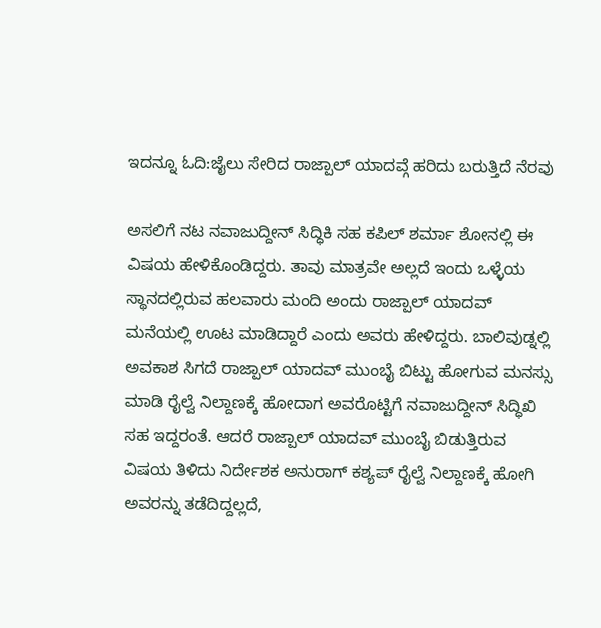ಇದನ್ನೂ ಓದಿ:ಜೈಲು ಸೇರಿದ ರಾಜ್ಪಾಲ್ ಯಾದವ್ಗೆ ಹರಿದು ಬರುತ್ತಿದೆ ನೆರವು

ಅಸಲಿಗೆ ನಟ ನವಾಜುದ್ದೀನ್ ಸಿದ್ಧಿಕಿ ಸಹ ಕಪಿಲ್ ಶರ್ಮಾ ಶೋನಲ್ಲಿ ಈ ವಿಷಯ ಹೇಳಿಕೊಂಡಿದ್ದರು. ತಾವು ಮಾತ್ರವೇ ಅಲ್ಲದೆ ಇಂದು ಒಳ್ಳೆಯ ಸ್ಥಾನದಲ್ಲಿರುವ ಹಲವಾರು ಮಂದಿ ಅಂದು ರಾಜ್ಪಾಲ್ ಯಾದವ್ ಮನೆಯಲ್ಲಿ ಊಟ ಮಾಡಿದ್ದಾರೆ ಎಂದು ಅವರು ಹೇಳಿದ್ದರು. ಬಾಲಿವುಡ್ನಲ್ಲಿ ಅವಕಾಶ ಸಿಗದೆ ರಾಜ್ಪಾಲ್ ಯಾದವ್ ಮುಂಬೈ ಬಿಟ್ಟು ಹೋಗುವ ಮನಸ್ಸು ಮಾಡಿ ರೈಲ್ವೆ ನಿಲ್ದಾಣಕ್ಕೆ ಹೋದಾಗ ಅವರೊಟ್ಟಿಗೆ ನವಾಜುದ್ದೀನ್ ಸಿದ್ಧಿಖಿ ಸಹ ಇದ್ದರಂತೆ. ಆದರೆ ರಾಜ್ಪಾಲ್ ಯಾದವ್ ಮುಂಬೈ ಬಿಡುತ್ತಿರುವ ವಿಷಯ ತಿಳಿದು ನಿರ್ದೇಶಕ ಅನುರಾಗ್ ಕಶ್ಯಪ್ ರೈಲ್ವೆ ನಿಲ್ದಾಣಕ್ಕೆ ಹೋಗಿ ಅವರನ್ನು ತಡೆದಿದ್ದಲ್ಲದೆ,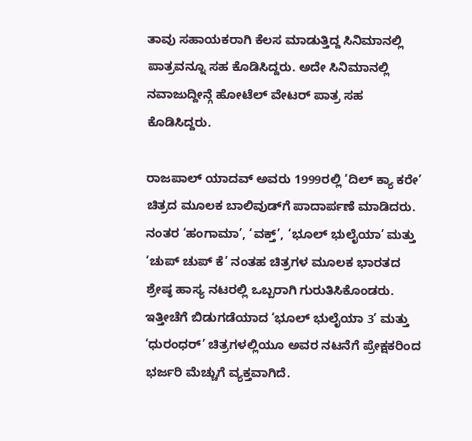ತಾವು ಸಹಾಯಕರಾಗಿ ಕೆಲಸ ಮಾಡುತ್ತಿದ್ದ ಸಿನಿಮಾನಲ್ಲಿ ಪಾತ್ರವನ್ನೂ ಸಹ ಕೊಡಿಸಿದ್ದರು. ಅದೇ ಸಿನಿಮಾನಲ್ಲಿ ನವಾಜುದ್ದೀನ್ಗೆ ಹೋಟೆಲ್ ವೇಟರ್ ಪಾತ್ರ ಸಹ ಕೊಡಿಸಿದ್ದರು.

ರಾಜಪಾಲ್ ಯಾದವ್ ಅವರು 1999ರಲ್ಲಿ ‘ದಿಲ್ ಕ್ಯಾ ಕರೇ’ ಚಿತ್ರದ ಮೂಲಕ ಬಾಲಿವುಡ್‌ಗೆ ಪಾದಾರ್ಪಣೆ ಮಾಡಿದರು. ನಂತರ ‘ಹಂಗಾಮಾ’, ‘ವಕ್ತ್’, ‘ಭೂಲ್ ಭುಲೈಯಾ’ ಮತ್ತು ‘ಚುಪ್ ಚುಪ್ ಕೆ’ ನಂತಹ ಚಿತ್ರಗಳ ಮೂಲಕ ಭಾರತದ ಶ್ರೇಷ್ಠ ಹಾಸ್ಯ ನಟರಲ್ಲಿ ಒಬ್ಬರಾಗಿ ಗುರುತಿಸಿಕೊಂಡರು. ಇತ್ತೀಚೆಗೆ ಬಿಡುಗಡೆಯಾದ ‘ಭೂಲ್ ಭುಲೈಯಾ 3’ ಮತ್ತು ‘ಧುರಂಧರ್’ ಚಿತ್ರಗಳಲ್ಲಿಯೂ ಅವರ ನಟನೆಗೆ ಪ್ರೇಕ್ಷಕರಿಂದ ಭರ್ಜರಿ ಮೆಚ್ಚುಗೆ ವ್ಯಕ್ತವಾಗಿದೆ.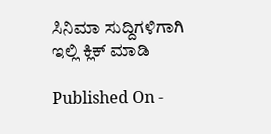ಸಿನಿಮಾ ಸುದ್ದಿಗಳಿಗಾಗಿ ಇಲ್ಲಿ ಕ್ಲಿಕ್ ಮಾಡಿ

Published On -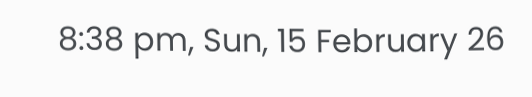8:38 pm, Sun, 15 February 26